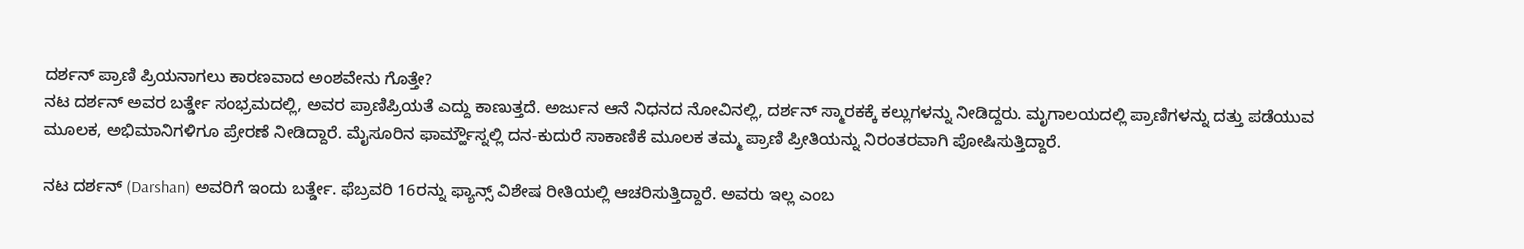ದರ್ಶನ್ ಪ್ರಾಣಿ ಪ್ರಿಯನಾಗಲು ಕಾರಣವಾದ ಅಂಶವೇನು ಗೊತ್ತೇ?
ನಟ ದರ್ಶನ್ ಅವರ ಬರ್ತ್ಡೇ ಸಂಭ್ರಮದಲ್ಲಿ, ಅವರ ಪ್ರಾಣಿಪ್ರಿಯತೆ ಎದ್ದು ಕಾಣುತ್ತದೆ. ಅರ್ಜುನ ಆನೆ ನಿಧನದ ನೋವಿನಲ್ಲಿ, ದರ್ಶನ್ ಸ್ಮಾರಕಕ್ಕೆ ಕಲ್ಲುಗಳನ್ನು ನೀಡಿದ್ದರು. ಮೃಗಾಲಯದಲ್ಲಿ ಪ್ರಾಣಿಗಳನ್ನು ದತ್ತು ಪಡೆಯುವ ಮೂಲಕ, ಅಭಿಮಾನಿಗಳಿಗೂ ಪ್ರೇರಣೆ ನೀಡಿದ್ದಾರೆ. ಮೈಸೂರಿನ ಫಾರ್ಮ್ಹೌಸ್ನಲ್ಲಿ ದನ-ಕುದುರೆ ಸಾಕಾಣಿಕೆ ಮೂಲಕ ತಮ್ಮ ಪ್ರಾಣಿ ಪ್ರೀತಿಯನ್ನು ನಿರಂತರವಾಗಿ ಪೋಷಿಸುತ್ತಿದ್ದಾರೆ.

ನಟ ದರ್ಶನ್ (Darshan) ಅವರಿಗೆ ಇಂದು ಬರ್ತ್ಡೇ. ಫೆಬ್ರವರಿ 16ರನ್ನು ಫ್ಯಾನ್ಸ್ ವಿಶೇಷ ರೀತಿಯಲ್ಲಿ ಆಚರಿಸುತ್ತಿದ್ದಾರೆ. ಅವರು ಇಲ್ಲ ಎಂಬ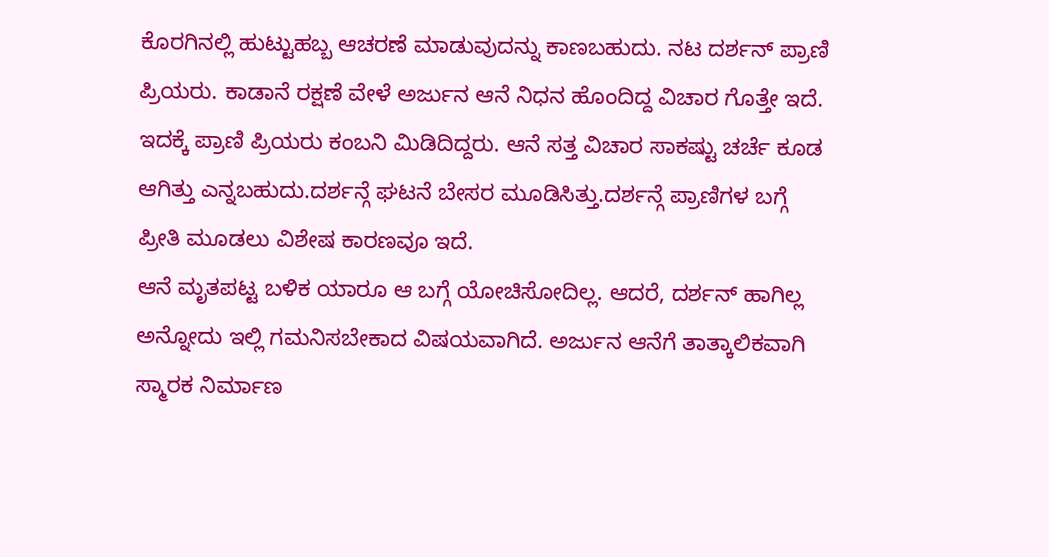ಕೊರಗಿನಲ್ಲಿ ಹುಟ್ಟುಹಬ್ಬ ಆಚರಣೆ ಮಾಡುವುದನ್ನು ಕಾಣಬಹುದು. ನಟ ದರ್ಶನ್ ಪ್ರಾಣಿ ಪ್ರಿಯರು. ಕಾಡಾನೆ ರಕ್ಷಣೆ ವೇಳೆ ಅರ್ಜುನ ಆನೆ ನಿಧನ ಹೊಂದಿದ್ದ ವಿಚಾರ ಗೊತ್ತೇ ಇದೆ. ಇದಕ್ಕೆ ಪ್ರಾಣಿ ಪ್ರಿಯರು ಕಂಬನಿ ಮಿಡಿದಿದ್ದರು. ಆನೆ ಸತ್ತ ವಿಚಾರ ಸಾಕಷ್ಟು ಚರ್ಚೆ ಕೂಡ ಆಗಿತ್ತು ಎನ್ನಬಹುದು.ದರ್ಶನ್ಗೆ ಘಟನೆ ಬೇಸರ ಮೂಡಿಸಿತ್ತು.ದರ್ಶನ್ಗೆ ಪ್ರಾಣಿಗಳ ಬಗ್ಗೆ ಪ್ರೀತಿ ಮೂಡಲು ವಿಶೇಷ ಕಾರಣವೂ ಇದೆ.
ಆನೆ ಮೃತಪಟ್ಟ ಬಳಿಕ ಯಾರೂ ಆ ಬಗ್ಗೆ ಯೋಚಿಸೋದಿಲ್ಲ. ಆದರೆ, ದರ್ಶನ್ ಹಾಗಿಲ್ಲ ಅನ್ನೋದು ಇಲ್ಲಿ ಗಮನಿಸಬೇಕಾದ ವಿಷಯವಾಗಿದೆ. ಅರ್ಜುನ ಆನೆಗೆ ತಾತ್ಕಾಲಿಕವಾಗಿ ಸ್ಮಾರಕ ನಿರ್ಮಾಣ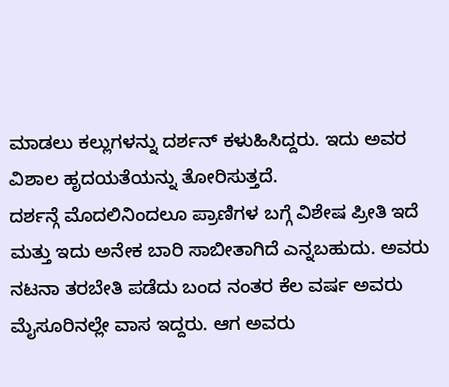ಮಾಡಲು ಕಲ್ಲುಗಳನ್ನು ದರ್ಶನ್ ಕಳುಹಿಸಿದ್ದರು. ಇದು ಅವರ ವಿಶಾಲ ಹೃದಯತೆಯನ್ನು ತೋರಿಸುತ್ತದೆ.
ದರ್ಶನ್ಗೆ ಮೊದಲಿನಿಂದಲೂ ಪ್ರಾಣಿಗಳ ಬಗ್ಗೆ ವಿಶೇಷ ಪ್ರೀತಿ ಇದೆ ಮತ್ತು ಇದು ಅನೇಕ ಬಾರಿ ಸಾಬೀತಾಗಿದೆ ಎನ್ನಬಹುದು. ಅವರು ನಟನಾ ತರಬೇತಿ ಪಡೆದು ಬಂದ ನಂತರ ಕೆಲ ವರ್ಷ ಅವರು ಮೈಸೂರಿನಲ್ಲೇ ವಾಸ ಇದ್ದರು. ಆಗ ಅವರು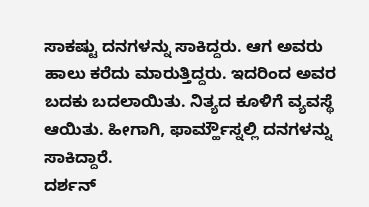ಸಾಕಷ್ಟು ದನಗಳನ್ನು ಸಾಕಿದ್ದರು. ಆಗ ಅವರು ಹಾಲು ಕರೆದು ಮಾರುತ್ತಿದ್ದರು. ಇದರಿಂದ ಅವರ ಬದಕು ಬದಲಾಯಿತು. ನಿತ್ಯದ ಕೂಳಿಗೆ ವ್ಯವಸ್ಥೆ ಆಯಿತು. ಹೀಗಾಗಿ, ಫಾರ್ಮ್ಹೌಸ್ನಲ್ಲಿ ದನಗಳನ್ನು ಸಾಕಿದ್ದಾರೆ.
ದರ್ಶನ್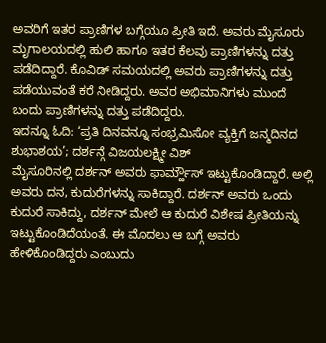ಅವರಿಗೆ ಇತರ ಪ್ರಾಣಿಗಳ ಬಗ್ಗೆಯೂ ಪ್ರೀತಿ ಇದೆ. ಅವರು ಮೈಸೂರು ಮೃಗಾಲಯದಲ್ಲಿ ಹುಲಿ ಹಾಗೂ ಇತರ ಕೆಲವು ಪ್ರಾಣಿಗಳನ್ನು ದತ್ತು ಪಡೆದಿದ್ದಾರೆ. ಕೊವಿಡ್ ಸಮಯದಲ್ಲಿ ಅವರು ಪ್ರಾಣಿಗಳನ್ನು ದತ್ತು ಪಡೆಯುವಂತೆ ಕರೆ ನೀಡಿದ್ದರು. ಅವರ ಅಭಿಮಾನಿಗಳು ಮುಂದೆ ಬಂದು ಪ್ರಾಣಿಗಳನ್ನು ದತ್ತು ಪಡೆದಿದ್ದರು.
ಇದನ್ನೂ ಓದಿ: ‘ಪ್ರತಿ ದಿನವನ್ನೂ ಸಂಭ್ರಮಿಸೋ ವ್ಯಕ್ತಿಗೆ ಜನ್ಮದಿನದ ಶುಭಾಶಯ’; ದರ್ಶನ್ಗೆ ವಿಜಯಲಕ್ಷ್ಮೀ ವಿಶ್
ಮೈಸೂರಿನಲ್ಲಿ ದರ್ಶನ್ ಅವರು ಫಾರ್ಮ್ಹೌಸ್ ಇಟ್ಟುಕೊಂಡಿದ್ದಾರೆ. ಅಲ್ಲಿ ಅವರು ದನ, ಕುದುರೆಗಳನ್ನು ಸಾಕಿದ್ದಾರೆ. ದರ್ಶನ್ ಅವರು ಒಂದು ಕುದುರೆ ಸಾಕಿದ್ದು, ದರ್ಶನ್ ಮೇಲೆ ಆ ಕುದುರೆ ವಿಶೇಷ ಪ್ರೀತಿಯನ್ನು ಇಟ್ಟುಕೊಂಡಿದೆಯಂತೆ. ಈ ಮೊದಲು ಆ ಬಗ್ಗೆ ಅವರು ಹೇಳಿಕೊಂಡಿದ್ದರು ಎಂಬುದು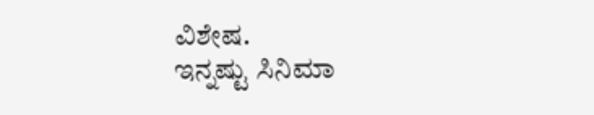ವಿಶೇಷ.
ಇನ್ನಷ್ಟು ಸಿನಿಮಾ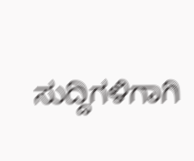ಸುದ್ದಿಗಳಿಗಾಗಿ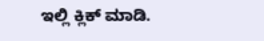ಇಲ್ಲಿ ಕ್ಲಿಕ್ ಮಾಡಿ.